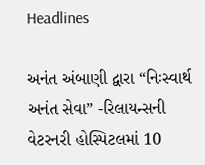Headlines

અનંત અંબાણી દ્વારા “નિઃસ્વાર્થ અનંત સેવા” -રિલાયન્સની વેટરનરી હોસ્પિટલમાં 10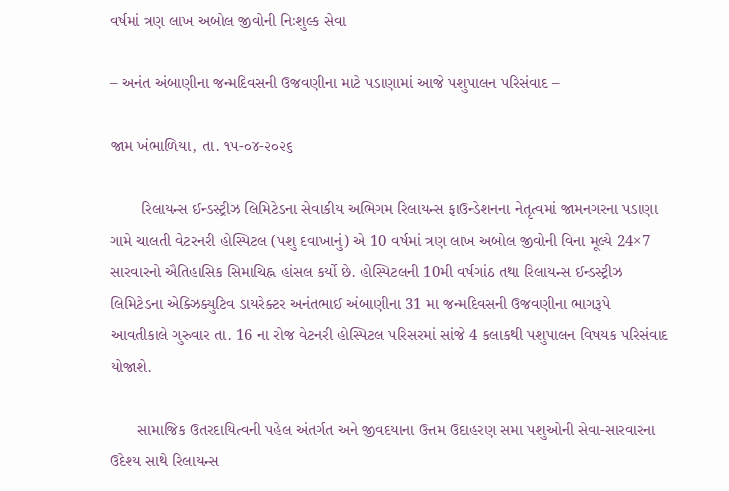વર્ષમાં ત્રણ લાખ અબોલ જીવોની નિઃશુલ્ક સેવા

– અનંત અંબાણીના જન્મદિવસની ઉજવણીના માટે પડાણામાં આજે પશુપાલન પરિસંવાદ –

જામ ખંભાળિયા, તા. ૧૫-૦૪-૨૦૨૬

       રિલાયન્સ ઈન્ડસ્ટ્રીઝ લિમિટેડના સેવાકીય અભિગમ રિલાયન્સ ફાઉન્ડેશનના નેતૃત્વમાં જામનગરના પડાણા ગામે ચાલતી વેટરનરી હોસ્પિટલ (પશુ દવાખાનું) એ 10 વર્ષમાં ત્રણ લાખ અબોલ જીવોની વિના મૂલ્યે 24×7 સારવારનો ઐતિહાસિક સિમાચિહ્ન હાંસલ કર્યો છે. હોસ્પિટલની 10મી વર્ષગાંઠ તથા રિલાયન્સ ઈન્ડસ્ટ્રીઝ લિમિટેડના એક્ઝિક્યુટિવ ડાયરેક્ટર અનંતભાઈ અંબાણીના 31 મા જન્મદિવસની ઉજવણીના ભાગરૂપે આવતીકાલે ગુરુવાર તા. 16 ના રોજ વેટનરી હોસ્પિટલ પરિસરમાં સાંજે 4 કલાકથી પશુપાલન વિષયક પરિસંવાદ યોજાશે.

      સામાજિક ઉતરદાયિત્વની પહેલ અંતર્ગત અને જીવદયાના ઉત્તમ ઉદાહરણ સમા પશુઓની સેવા-સારવારના ઉદેશ્ય સાથે રિલાયન્સ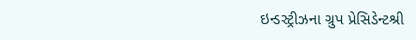ઇન્ડસ્ટ્રીઝના ગ્રુપ પ્રેસિડેન્ટશ્રી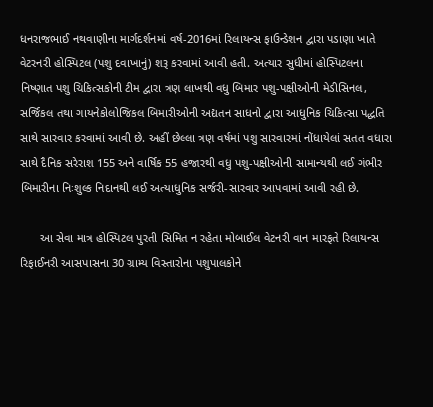ધનરાજભાઈ નથવાણીના માર્ગદર્શનમાં વર્ષ-2016માં રિલાયન્સ ફાઉન્ડેશન દ્વારા પડાણા ખાતે વેટરનરી હોસ્પિટલ (પશુ દવાખાનું) શરૂ કરવામાં આવી હતી. અત્યાર સુધીમાં હોસ્પિટલના નિષ્ણાત પશુ ચિકિત્સકોની ટીમ દ્વારા ત્રણ લાખથી વધુ બિમાર પશુ-પક્ષીઓની મેડીસિનલ, સર્જિકલ તથા ગાયનેકોલોજિકલ બિમારીઓની અદ્યતન સાધનો દ્વારા આધુનિક ચિકિત્સા પદ્ધતિ સાથે સારવાર કરવામાં આવી છે. અહીં છેલ્લા ત્રણ વર્ષમાં પશુ સારવારમાં નોંધાયેલાં સતત વધારા સાથે દૈનિક સરેરાશ 155 અને વાર્ષિક 55 હજારથી વધુ પશુ-પક્ષીઓની સામાન્યથી લઈ ગંભીર બિમારીના નિઃશુલ્ક નિદાનથી લઈ અત્યાધુનિક સર્જરી-સારવાર આપવામાં આવી રહી છે.

      આ સેવા માત્ર હોસ્પિટલ પુરતી સિમિત ન રહેતા મોબાઈલ વેટનરી વાન મારફતે રિલાયન્સ રિફાઈનરી આસપાસના 30 ગ્રામ્ય વિસ્તારોના પશુપાલકોને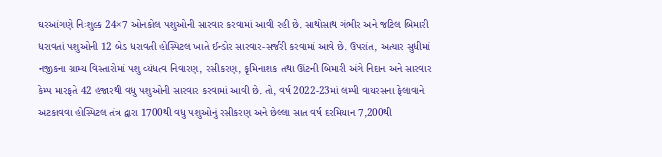ઘરઆંગણે નિઃશુલ્ક 24×7 ઓનકોલ પશુઓની સારવાર કરવામાં આવી રહી છે. સાથોસાથ ગંભીર અને જટિલ બિમારી ધરાવતાં પશુઓની 12 બેડ ધરાવતી હોસ્પિટલ ખાતે ઈન્ડોર સારવાર-સર્જરી કરવામાં આવે છે. ઉપરાંત, અત્યાર સુધીમાં નજીકના ગ્રામ્ય વિસ્તારોમાં પશુ વ્યંધત્વ નિવારણ, રસીકરણ, કૃમિનાશક તથા ઊંટની બિમારી અંગે નિદાન અને સારવાર કેમ્પ મારફતે 42 હજારથી વધુ પશુઓની સારવાર કરવામાં આવી છે. તો, વર્ષ 2022-23માં લમ્પી વાયરસના ફેલાવાને અટકાવવા હોસ્પિટલ તંત્ર દ્વારા 1700થી વધુ પશુઓનું રસીકરણ અને છેલ્લા સાત વર્ષ દરમિયાન 7,200થી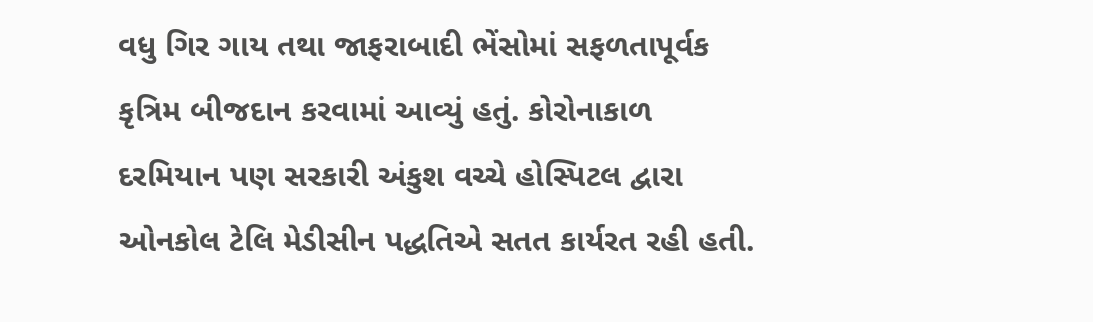વધુ ગિર ગાય તથા જાફરાબાદી ભેંસોમાં સફળતાપૂર્વક કૃત્રિમ બીજદાન કરવામાં આવ્યું હતું. કોરોનાકાળ દરમિયાન પણ સરકારી અંકુશ વચ્ચે હોસ્પિટલ દ્વારા ઓનકોલ ટેલિ મેડીસીન પદ્ધતિએ સતત કાર્યરત રહી હતી.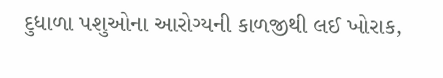દુધાળા પશુઓના આરોગ્યની કાળજીથી લઈ ખોરાક,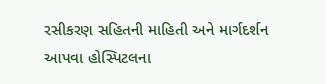રસીકરણ સહિતની માહિતી અને માર્ગદર્શન આપવા હોસ્પિટલના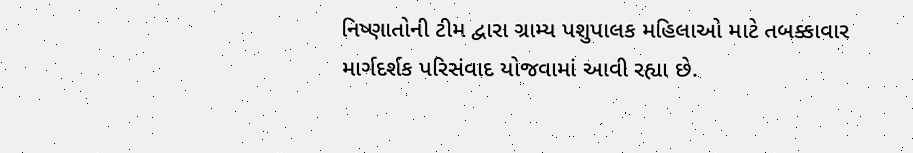નિષ્ણાતોની ટીમ દ્વારા ગ્રામ્ય પશુપાલક મહિલાઓ માટે તબક્કાવાર માર્ગદર્શક પરિસંવાદ યોજવામાં આવી રહ્યા છે.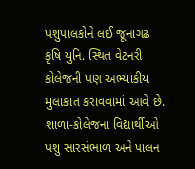પશુપાલકોને લઈ જૂનાગઢ કૃષિ યુનિ. સ્થિત વેટનરી કોલેજની પણ અભ્યાકીય મુલાકાત કરાવવામાં આવે છે. શાળા-કોલેજના વિદ્યાર્થીઓ પશુ સારસંભાળ અને પાલન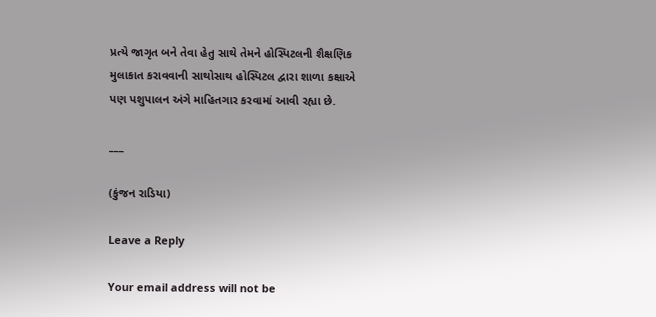પ્રત્યે જાગૃત બને તેવા હેતુ સાથે તેમને હોસ્પિટલની શૈક્ષણિક મુલાકાત કરાવવાની સાથોસાથ હોસ્પિટલ દ્વારા શાળા કક્ષાએ પણ પશુપાલન અંગે માહિતગાર કરવામાં આવી રહ્યા છે.

___

(કુંજન રાડિયા)

Leave a Reply

Your email address will not be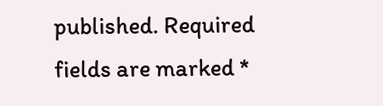published. Required fields are marked *